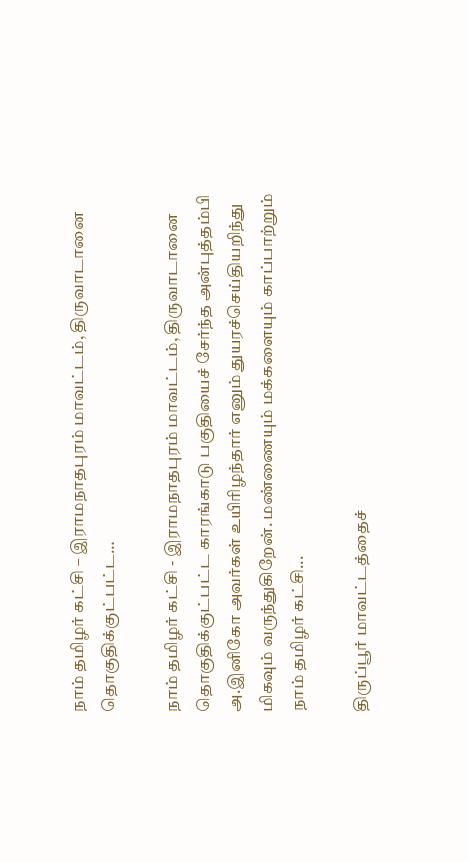நாம் தமிழர் கட்சி – இராமநாதபுரம் மாவட்டம், திருவாடானை தொகுதிக்குட்பட்ட…

நாம் தமிழர் கட்சி - இராமநாதபுரம் மாவட்டம், திருவாடானை தொகுதிக்குட்பட்ட காரங்காடு பகுதியைச் சேர்ந்த அன்புத்தம்பி அ.இனிகோ அவர்கள் உயிரிழந்தார் எனும் துயரச்செய்தியறிந்து மிகவும் வருந்துகிறேன். மண்ணையும் மக்களையும் காப்பாற்றும் நாம் தமிழர் கட்சி...

திருப்பூர் மாவட்டத்தைச்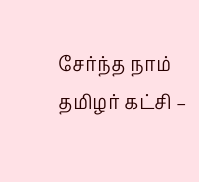சேர்ந்த நாம் தமிழர் கட்சி –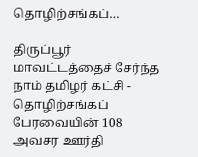தொழிற்சங்கப்…

திருப்பூர் மாவட்டத்தைச் சேர்ந்த நாம் தமிழர் கட்சி - தொழிற்சங்கப் பேரவையின் 108 அவசர ஊர்தி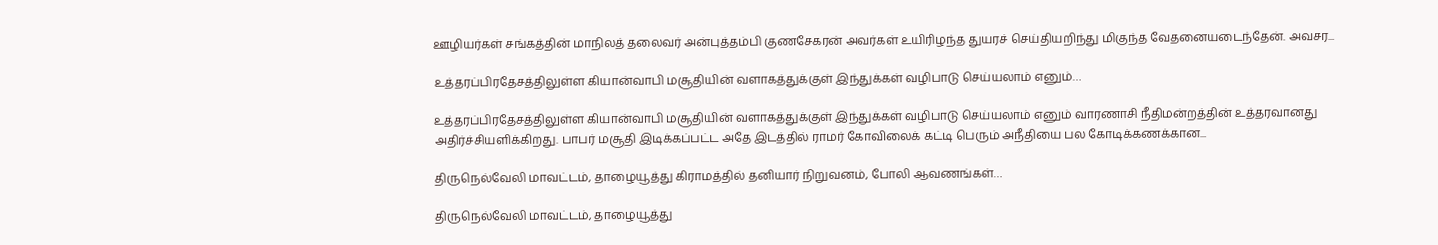ஊழியர்கள் சங்கத்தின் மாநிலத் தலைவர் அன்புத்தம்பி குணசேகரன் அவர்கள் உயிரிழந்த துயரச் செய்தியறிந்து மிகுந்த வேதனையடைந்தேன். அவசர...

உத்தரப்பிரதேசத்திலுள்ள கியான்வாபி மசூதியின் வளாகத்துக்குள் இந்துக்கள் வழிபாடு செய்யலாம் எனும்…

உத்தரப்பிரதேசத்திலுள்ள கியான்வாபி மசூதியின் வளாகத்துக்குள் இந்துக்கள் வழிபாடு செய்யலாம் எனும் வாரணாசி நீதிமன்றத்தின் உத்தரவானது அதிர்ச்சியளிக்கிறது. பாபர் மசூதி இடிக்கப்பட்ட அதே இடத்தில் ராமர் கோவிலைக் கட்டி பெரும் அநீதியை பல கோடிக்கணக்கான...

திருநெல்வேலி மாவட்டம், தாழையூத்து கிராமத்தில் தனியார் நிறுவனம், போலி ஆவணங்கள்…

திருநெல்வேலி மாவட்டம், தாழையூத்து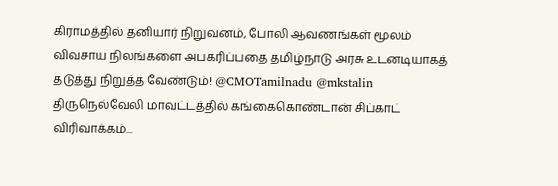கிராமத்தில் தனியார் நிறுவனம், போலி ஆவணங்கள் மூலம் விவசாய நிலங்களை அபகரிப்பதை தமிழ்நாடு அரசு உடனடியாகத் தடுத்து நிறுத்த வேண்டும்! @CMOTamilnadu @mkstalin திருநெல்வேலி மாவட்டத்தில் கங்கைகொண்டான் சிப்காட் விரிவாக்கம்...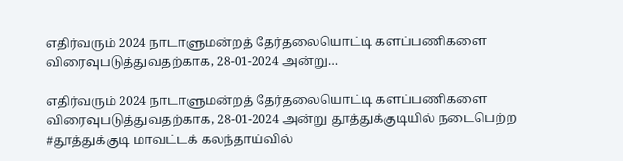எதிர்வரும் 2024 நாடாளுமன்றத் தேர்தலையொட்டி களப்பணிகளை விரைவுபடுத்துவதற்காக, 28-01-2024 அன்று…

எதிர்வரும் 2024 நாடாளுமன்றத் தேர்தலையொட்டி களப்பணிகளை விரைவுபடுத்துவதற்காக, 28-01-2024 அன்று தூத்துக்குடியில் நடைபெற்ற #தூத்துக்குடி மாவட்டக் கலந்தாய்வில்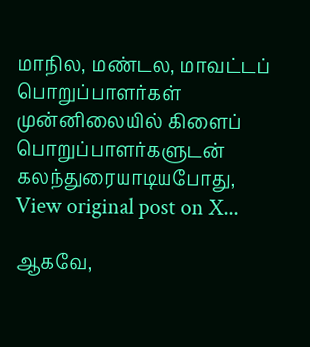மாநில, மண்டல, மாவட்டப் பொறுப்பாளர்கள் முன்னிலையில் கிளைப் பொறுப்பாளர்களுடன் கலந்துரையாடியபோது, View original post on X...

ஆகவே,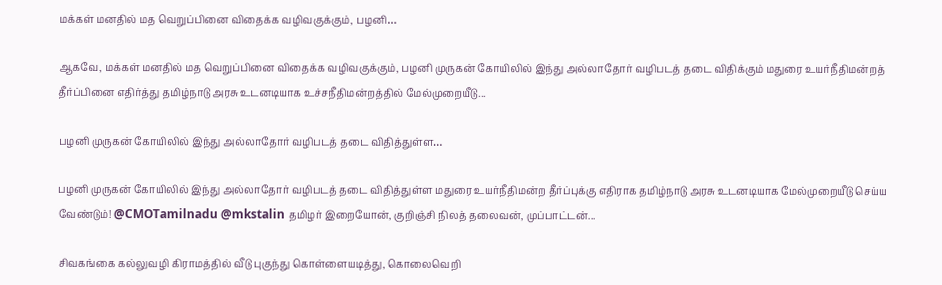மக்கள் மனதில் மத வெறுப்பினை விதைக்க வழிவகுக்கும், பழனி…

ஆகவே, மக்கள் மனதில் மத வெறுப்பினை விதைக்க வழிவகுக்கும், பழனி முருகன் கோயிலில் இந்து அல்லாதோர் வழிபடத் தடை விதிக்கும் மதுரை உயர்நீதிமன்றத் தீர்ப்பினை எதிர்த்து தமிழ்நாடு அரசு உடனடியாக உச்சநீதிமன்றத்தில் மேல்முறையீடு...

பழனி முருகன் கோயிலில் இந்து அல்லாதோர் வழிபடத் தடை விதித்துள்ள…

பழனி முருகன் கோயிலில் இந்து அல்லாதோர் வழிபடத் தடை விதித்துள்ள மதுரை உயர்நீதிமன்ற தீர்ப்புக்கு எதிராக தமிழ்நாடு அரசு உடனடியாக மேல்முறையீடு செய்ய வேண்டும்! @CMOTamilnadu @mkstalin தமிழர் இறையோன், குறிஞ்சி நிலத் தலைவன், முப்பாட்டன்...

சிவகங்கை கல்லுவழி கிராமத்தில் வீடு புகுந்து கொள்ளையடித்து, கொலைவெறி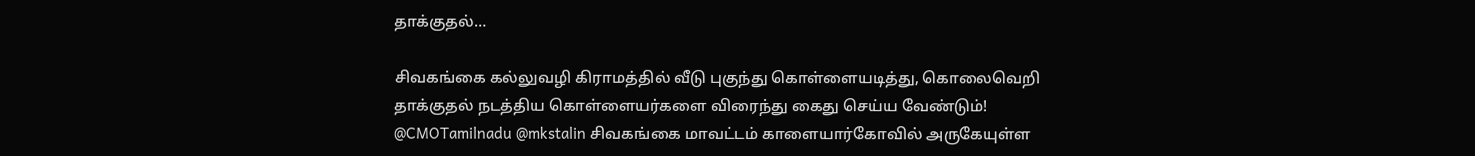தாக்குதல்…

சிவகங்கை கல்லுவழி கிராமத்தில் வீடு புகுந்து கொள்ளையடித்து, கொலைவெறி தாக்குதல் நடத்திய கொள்ளையர்களை விரைந்து கைது செய்ய வேண்டும்! @CMOTamilnadu @mkstalin சிவகங்கை மாவட்டம் காளையார்கோவில் அருகேயுள்ள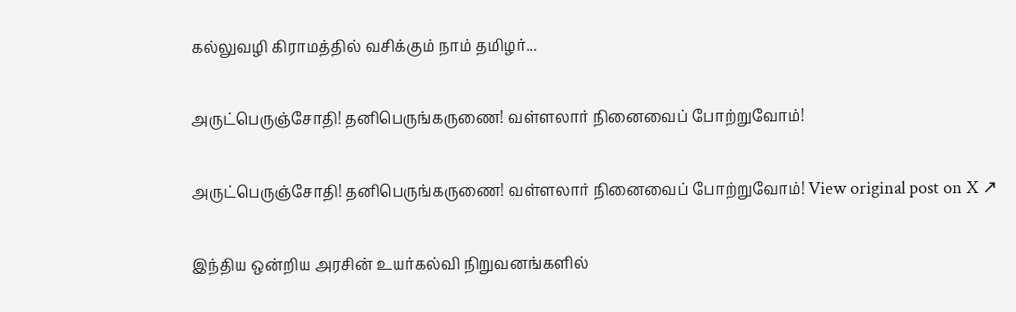கல்லுவழி கிராமத்தில் வசிக்கும் நாம் தமிழர்...

அருட்பெருஞ்சோதி! தனிபெருங்கருணை! வள்ளலார் நினைவைப் போற்றுவோம்!

அருட்பெருஞ்சோதி! தனிபெருங்கருணை! வள்ளலார் நினைவைப் போற்றுவோம்! View original post on X ↗

இந்திய ஒன்றிய அரசின் உயர்கல்வி நிறுவனங்களில்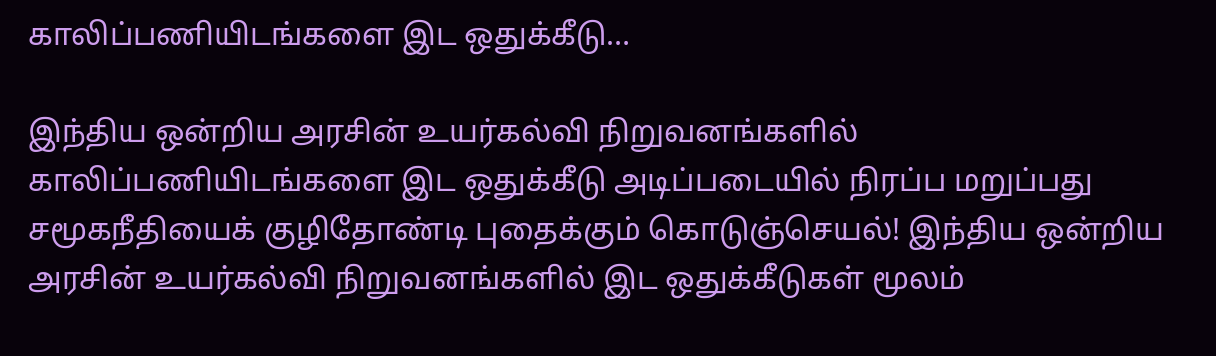காலிப்பணியிடங்களை இட ஒதுக்கீடு…

இந்திய ஒன்றிய அரசின் உயர்கல்வி நிறுவனங்களில் காலிப்பணியிடங்களை இட ஒதுக்கீடு அடிப்படையில் நிரப்ப மறுப்பது சமூகநீதியைக் குழிதோண்டி புதைக்கும் கொடுஞ்செயல்! இந்திய ஒன்றிய அரசின் உயர்கல்வி நிறுவனங்களில் இட ஒதுக்கீடுகள் மூலம்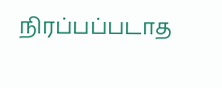நிரப்பப்படாத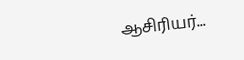ஆசிரியர்...